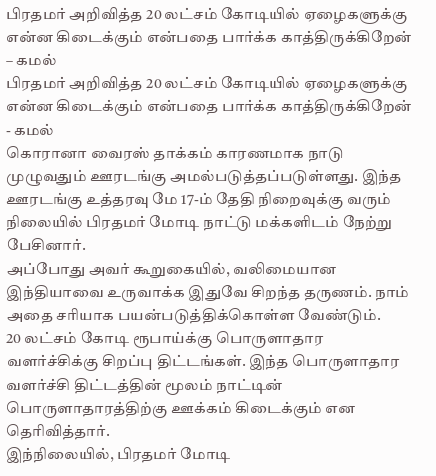பிரதமர் அறிவித்த 20 லட்சம் கோடியில் ஏழைகளுக்கு என்ன கிடைக்கும் என்பதை பார்க்க காத்திருக்கிறேன் – கமல்
பிரதமர் அறிவித்த 20 லட்சம் கோடியில் ஏழைகளுக்கு என்ன கிடைக்கும் என்பதை பார்க்க காத்திருக்கிறேன் - கமல்
கொரானா வைரஸ் தாக்கம் காரணமாக நாடு முழுவதும் ஊரடங்கு அமல்படுத்தப்படுள்ளது. இந்த ஊரடங்கு உத்தரவு மே 17-ம் தேதி நிறைவுக்கு வரும் நிலையில் பிரதமர் மோடி நாட்டு மக்களிடம் நேற்று பேசினார்.
அப்போது அவர் கூறுகையில், வலிமையான இந்தியாவை உருவாக்க இதுவே சிறந்த தருணம். நாம் அதை சரியாக பயன்படுத்திக்கொள்ள வேண்டும்.
20 லட்சம் கோடி ரூபாய்க்கு பொருளாதார வளர்ச்சிக்கு சிறப்பு திட்டங்கள். இந்த பொருளாதார வளர்ச்சி திட்டத்தின் மூலம் நாட்டின் பொருளாதாரத்திற்கு ஊக்கம் கிடைக்கும் என தெரிவித்தார்.
இந்நிலையில், பிரதமர் மோடி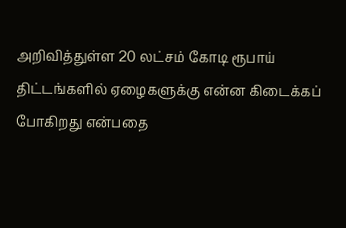அறிவித்துள்ள 20 லட்சம் கோடி ரூபாய் திட்டங்களில் ஏழைகளுக்கு என்ன கிடைக்கப் போகிறது என்பதை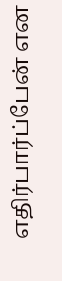எதிர்பார்ப்பேன் என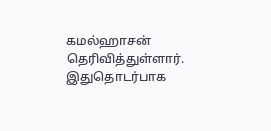கமல்ஹாசன் தெரிவித்துள்ளார்.
இதுதொடர்பாக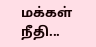மக்கள் நீதி...